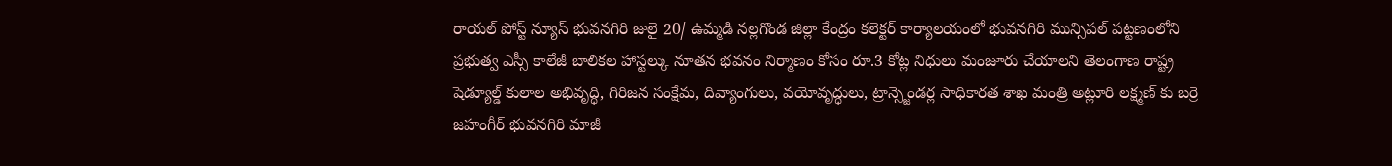రాయల్ పోస్ట్ న్యూస్ భువనగిరి జులై 20/ ఉమ్మడి నల్లగొండ జిల్లా కేంద్రం కలెక్టర్ కార్యాలయంలో భువనగిరి మున్సిపల్ పట్టణంలోని ప్రభుత్వ ఎస్సీ కాలేజీ బాలికల హాస్టల్కు నూతన భవనం నిర్మాణం కోసం రూ.3 కోట్ల నిధులు మంజూరు చేయాలని తెలంగాణ రాష్ట్ర షెడ్యూల్డ్ కులాల అభివృద్ధి, గిరిజన సంక్షేమ, దివ్యాంగులు, వయోవృద్ధులు, ట్రాన్స్జెండర్ల సాధికారత శాఖ మంత్రి అట్లూరి లక్ష్మణ్ కు బర్రె జహంగీర్ భువనగిరి మాజీ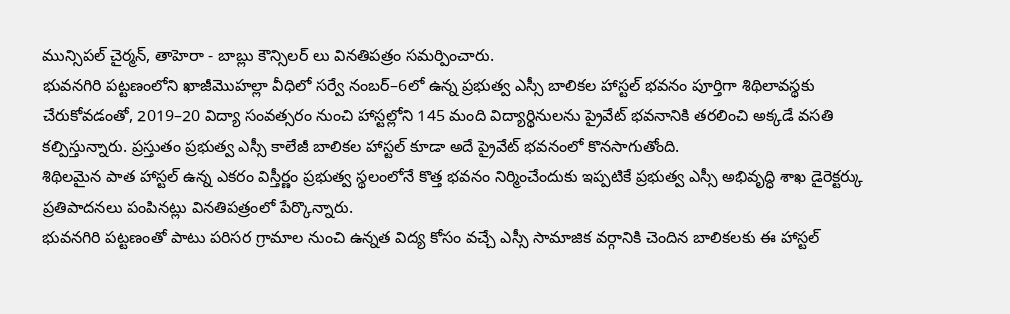మున్సిపల్ చైర్మన్, తాహెరా - బాబ్లు కౌన్సిలర్ లు వినతిపత్రం సమర్పించారు.
భువనగిరి పట్టణంలోని ఖాజీమొహల్లా వీధిలో సర్వే నంబర్–6లో ఉన్న ప్రభుత్వ ఎస్సీ బాలికల హాస్టల్ భవనం పూర్తిగా శిథిలావస్థకు చేరుకోవడంతో, 2019–20 విద్యా సంవత్సరం నుంచి హాస్టల్లోని 145 మంది విద్యార్థినులను ప్రైవేట్ భవనానికి తరలించి అక్కడే వసతి కల్పిస్తున్నారు. ప్రస్తుతం ప్రభుత్వ ఎస్సీ కాలేజీ బాలికల హాస్టల్ కూడా అదే ప్రైవేట్ భవనంలో కొనసాగుతోంది.
శిథిలమైన పాత హాస్టల్ ఉన్న ఎకరం విస్తీర్ణం ప్రభుత్వ స్థలంలోనే కొత్త భవనం నిర్మించేందుకు ఇప్పటికే ప్రభుత్వ ఎస్సీ అభివృద్ధి శాఖ డైరెక్టర్కు ప్రతిపాదనలు పంపినట్లు వినతిపత్రంలో పేర్కొన్నారు.
భువనగిరి పట్టణంతో పాటు పరిసర గ్రామాల నుంచి ఉన్నత విద్య కోసం వచ్చే ఎస్సీ సామాజిక వర్గానికి చెందిన బాలికలకు ఈ హాస్టల్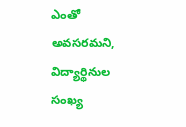ఎంతో అవసరమని, విద్యార్థినుల సంఖ్య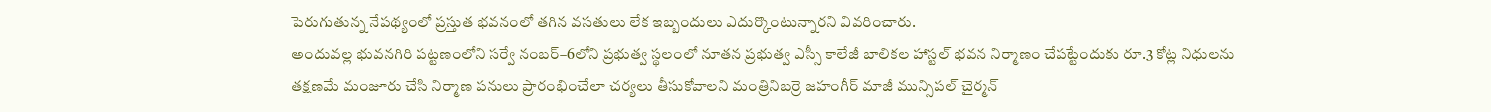పెరుగుతున్న నేపథ్యంలో ప్రస్తుత భవనంలో తగిన వసతులు లేక ఇబ్బందులు ఎదుర్కొంటున్నారని వివరించారు.
అందువల్ల భువనగిరి పట్టణంలోని సర్వే నంబర్–6లోని ప్రభుత్వ స్థలంలో నూతన ప్రభుత్వ ఎస్సీ కాలేజీ బాలికల హాస్టల్ భవన నిర్మాణం చేపట్టేందుకు రూ.3 కోట్ల నిధులను తక్షణమే మంజూరు చేసి నిర్మాణ పనులు ప్రారంభించేలా చర్యలు తీసుకోవాలని మంత్రినిబర్రె జహంగీర్ మాజీ మున్సిపల్ చైర్మన్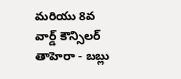మరియు 8వ వార్డ్ కౌన్సిలర్ తాహెరా - బబ్లు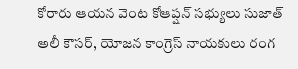కోరారు ఆయన వెంట కోఆప్షన్ సభ్యులు సుజాత్ అలీ కౌసర్, యోజన కాంగ్రెస్ నాయకులు రంగ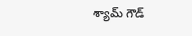శ్యామ్ గౌడ్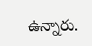ఉన్నారు.